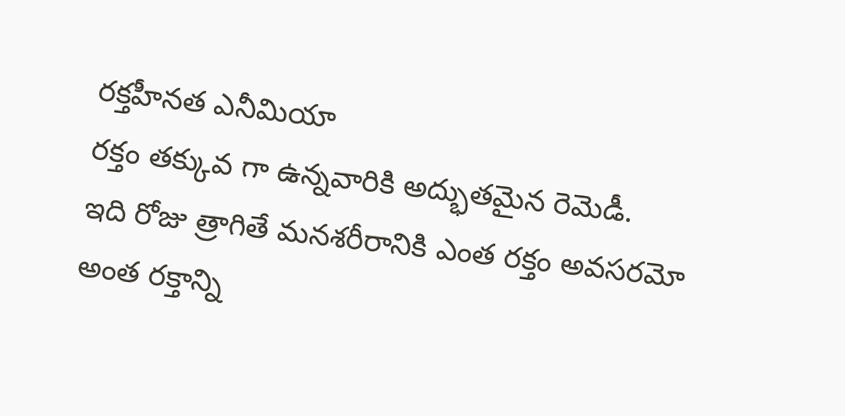రక్తహీనత ఎనీమియా
రక్తం తక్కువ గా ఉన్నవారికి అద్భుతమైన రెమెడీ.
ఇది రోజు త్రాగితే మనశరీరానికి ఎంత రక్తం అవసరమో అంత రక్తాన్ని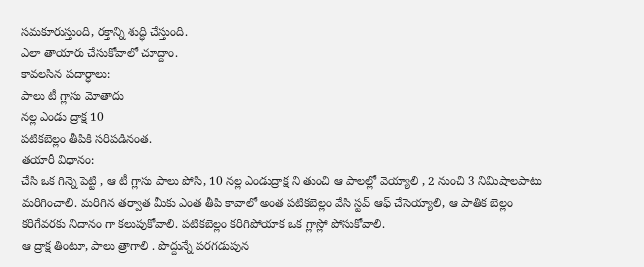సమకూరుస్తుంది, రక్తాన్ని శుద్ధి చేస్తుంది.
ఎలా తాయారు చేసుకోవాలో చూద్దాం.
కావలసిన పదార్ధాలు:
పాలు టీ గ్లాసు మోతాదు
నల్ల ఎండు ద్రాక్ష 10
పటికబెల్లం తీపికి సరిపడినంత.
తయారీ విధానం:
చేసి ఒక గిన్నె పెట్టి , ఆ టీ గ్లాసు పాలు పోసి, 10 నల్ల ఎండుద్రాక్ష ని తుంచి ఆ పాలల్లో వెయ్యాలి , 2 నుంచి 3 నిమిషాలపాటు మరిగించాలి. మరిగిన తర్వాత మీకు ఎంత తీపి కావాలో అంత పటికబెల్లం వేసి స్టవ్ ఆఫ్ చేసెయ్యాలి, ఆ పాతిక బెల్లం కరిగేవరకు నిదానం గా కలుపుకోవాలి. పటికబెల్లం కరిగిపోయాక ఒక గ్లాస్లో పోసుకోవాలి.
ఆ ద్రాక్ష తింటూ, పాలు త్రాగాలి . పొద్దున్నే పరగడుపున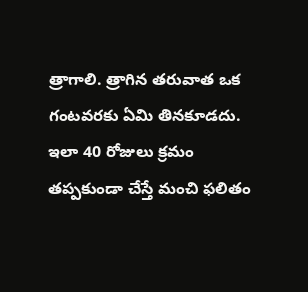త్రాగాలి. త్రాగిన తరువాత ఒక గంటవరకు ఏమి తినకూడదు. ఇలా 40 రోజులు క్రమం తప్పకుండా చేస్తే మంచి ఫలితం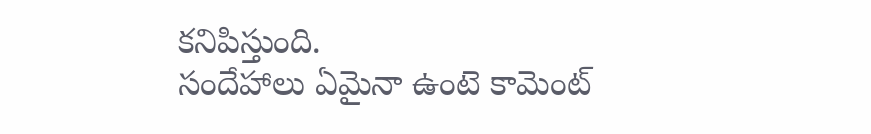కనిపిస్తుంది.
సందేహాలు ఏమైనా ఉంటె కామెంట్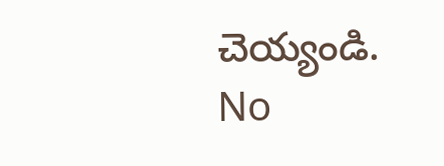చెయ్యండి.
No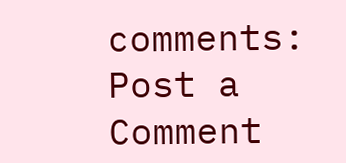comments:
Post a Comment